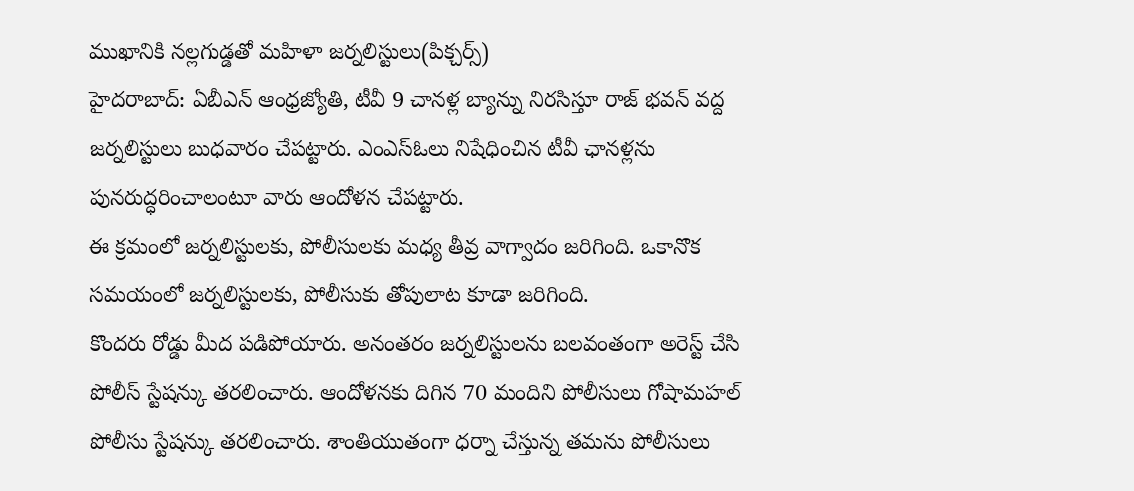ముఖానికి నల్లగుడ్డతో మహిళా జర్నలిస్టులు(పిక్చర్స్)
హైదరాబాద్: ఏబీఎన్ ఆంధ్రజ్యోతి, టీవీ 9 చానళ్ల బ్యాన్ను నిరసిస్తూ రాజ్ భవన్ వద్ద జర్నలిస్టులు బుధవారం చేపట్టారు. ఎంఎస్ఓలు నిషేధించిన టీవీ ఛానళ్లను పునరుద్ధరించాలంటూ వారు ఆందోళన చేపట్టారు.
ఈ క్రమంలో జర్నలిస్టులకు, పోలీసులకు మధ్య తీవ్ర వాగ్వాదం జరిగింది. ఒకానొక సమయంలో జర్నలిస్టులకు, పోలీసుకు తోపులాట కూడా జరిగింది.
కొందరు రోడ్డు మీద పడిపోయారు. అనంతరం జర్నలిస్టులను బలవంతంగా అరెస్ట్ చేసి పోలీస్ స్టేషన్కు తరలించారు. ఆందోళనకు దిగిన 70 మందిని పోలీసులు గోషామహల్ పోలీసు స్టేషన్కు తరలించారు. శాంతియుతంగా ధర్నా చేస్తున్న తమను పోలీసులు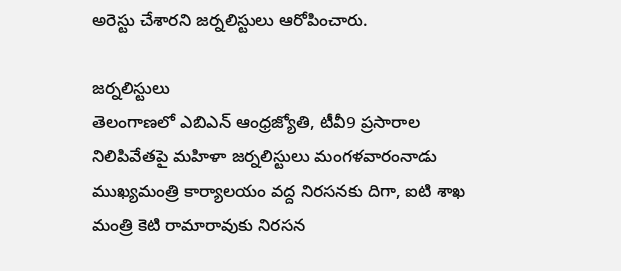అరెస్టు చేశారని జర్నలిస్టులు ఆరోపించారు.

జర్నలిస్టులు
తెలంగాణలో ఎబిఎన్ ఆంధ్రజ్యోతి, టీవీ9 ప్రసారాల నిలిపివేతపై మహిళా జర్నలిస్టులు మంగళవారంనాడు ముఖ్యమంత్రి కార్యాలయం వద్ద నిరసనకు దిగా, ఐటి శాఖ మంత్రి కెటి రామారావుకు నిరసన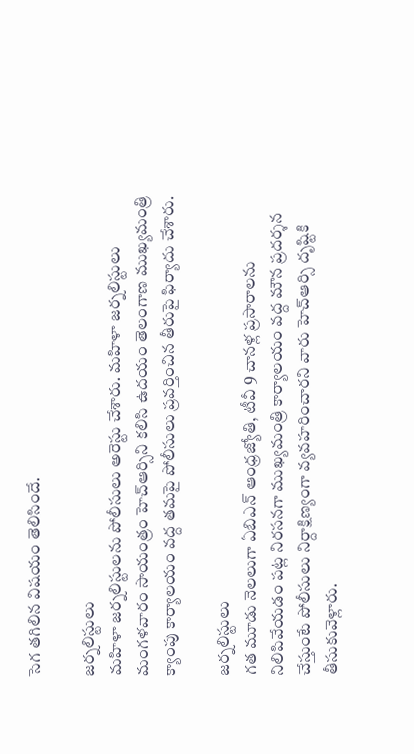సెగ తగిలిన విషయం తెలిసిందే.

జర్నలిస్టులు
మహిళా జర్నలిస్టులను పోలీసులు అరెస్టు చేశారు. మహిళా జర్నలిస్టులు మంగళవారం సాయంత్రం హెచ్ఆర్సిని కలిసి ఉదయం తెలంగాణ ముఖ్యమంత్రి క్యాంపు కార్యాలయం వద్ద తమపై పోలీసులు ప్రవర్తించిన తీరుపై ఫిర్యాదు చేశారు.

జర్నలిస్టులు
గత మూడు నెలలుగా ఏబిఎన్ ఆంధ్రజ్యోతి, టీవీ 9 చానళ్ల ప్రసారాలను నిలిపివేయడం పట్ల నిరసనగా ముఖ్యమంత్రి కార్యాలయం వద్ద మౌన ప్రదర్శన చేస్తుంటే పోలీసులు నిర్దాక్షిణ్యంగా వ్యవహరించారని వారు హెచ్ఆర్సి దృష్టికి తీసుకువెళ్లారు.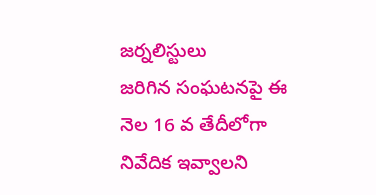జర్నలిస్టులు
జరిగిన సంఘటనపై ఈ నెల 16 వ తేదీలోగా నివేదిక ఇవ్వాలని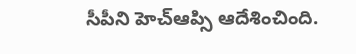సీపీని హెచ్ఆప్సి ఆదేశించింది.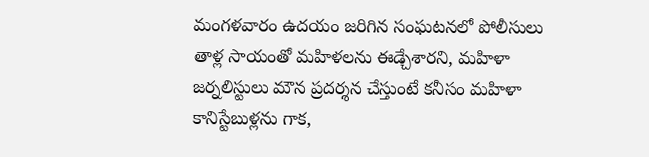మంగళవారం ఉదయం జరిగిన సంఘటనలో పోలీసులు తాళ్ల సాయంతో మహిళలను ఈడ్చేశారని, మహిళా జర్నలిస్టులు మౌన ప్రదర్శన చేస్తుంటే కనీసం మహిళా కానిస్టేబుళ్లను గాక,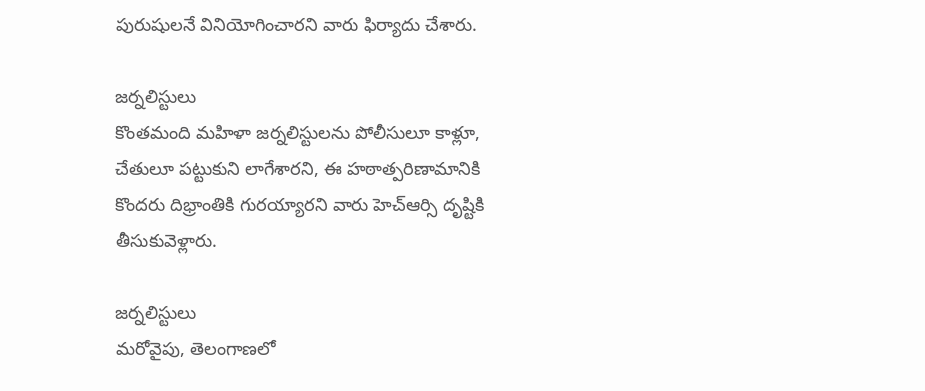పురుషులనే వినియోగించారని వారు ఫిర్యాదు చేశారు.

జర్నలిస్టులు
కొంతమంది మహిళా జర్నలిస్టులను పోలీసులూ కాళ్లూ, చేతులూ పట్టుకుని లాగేశారని, ఈ హఠాత్పరిణామానికి కొందరు దిభ్రాంతికి గురయ్యారని వారు హెచ్ఆర్సి దృష్టికి తీసుకువెళ్లారు.

జర్నలిస్టులు
మరోవైపు, తెలంగాణలో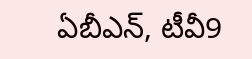ఏబీఎన్, టీవీ9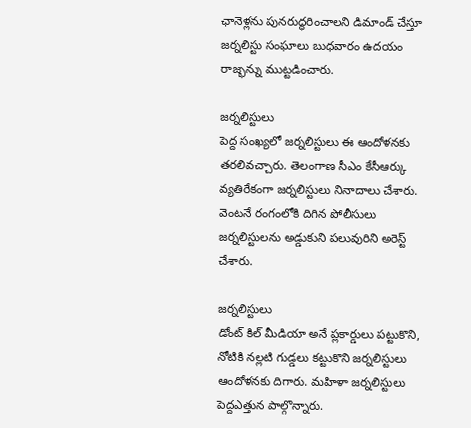ఛానెళ్లను పునరుద్ధరించాలని డిమాండ్ చేస్తూ జర్నలిస్టు సంఘాలు బుధవారం ఉదయం రాజ్భన్ను ముట్టడించారు.

జర్నలిస్టులు
పెద్ద సంఖ్యలో జర్నలిస్టులు ఈ ఆందోళనకు తరలివచ్చారు. తెలంగాణ సీఎం కేసీఆర్కు వ్యతిరేకంగా జర్నలిస్టులు నినాదాలు చేశారు. వెంటనే రంగంలోకి దిగిన పోలీసులు జర్నలిస్టులను అడ్డుకుని పలువురిని అరెస్ట్ చేశారు.

జర్నలిస్టులు
డోంట్ కిల్ మీడియా అనే ప్లకార్డులు పట్టుకొని, నోటికి నల్లటి గుడ్డలు కట్టుకొని జర్నలిస్టులు ఆందోళనకు దిగారు. మహిళా జర్నలిస్టులు పెద్దఎత్తున పాల్గొన్నారు.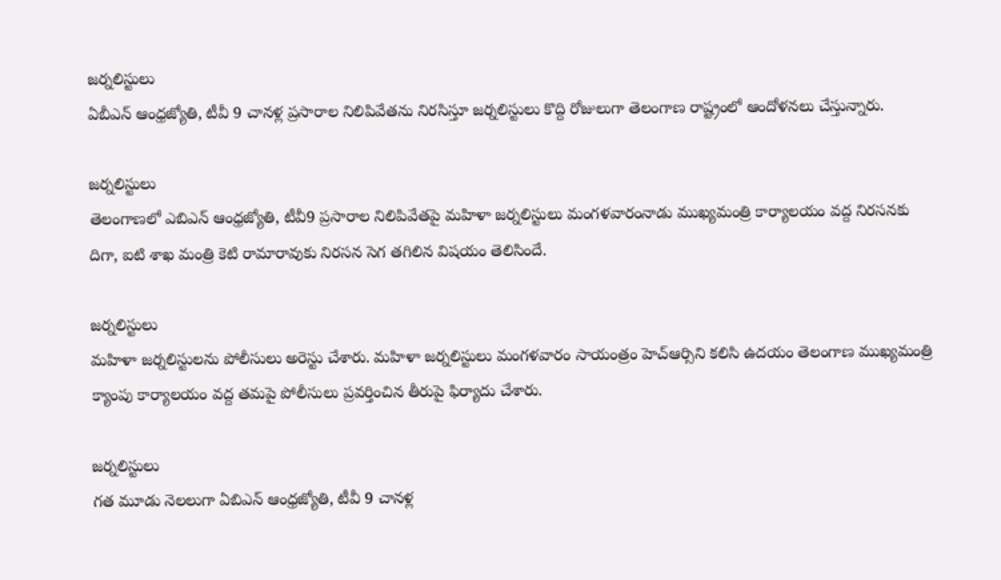జర్నలిస్టులు
ఏబీఎన్ ఆంధ్రజ్యోతి, టీవీ 9 చానళ్ల ప్రసారాల నిలిపివేతను నిరసిస్తూ జర్నలిస్టులు కొద్ది రోజులుగా తెలంగాణ రాష్ట్రంలో ఆందోళనలు చేస్తున్నారు.

జర్నలిస్టులు
తెలంగాణలో ఎబిఎన్ ఆంధ్రజ్యోతి, టీవీ9 ప్రసారాల నిలిపివేతపై మహిళా జర్నలిస్టులు మంగళవారంనాడు ముఖ్యమంత్రి కార్యాలయం వద్ద నిరసనకు దిగా, ఐటి శాఖ మంత్రి కెటి రామారావుకు నిరసన సెగ తగిలిన విషయం తెలిసిందే.

జర్నలిస్టులు
మహిళా జర్నలిస్టులను పోలీసులు అరెస్టు చేశారు. మహిళా జర్నలిస్టులు మంగళవారం సాయంత్రం హెచ్ఆర్సిని కలిసి ఉదయం తెలంగాణ ముఖ్యమంత్రి క్యాంపు కార్యాలయం వద్ద తమపై పోలీసులు ప్రవర్తించిన తీరుపై ఫిర్యాదు చేశారు.

జర్నలిస్టులు
గత మూడు నెలలుగా ఏబిఎన్ ఆంధ్రజ్యోతి, టీవీ 9 చానళ్ల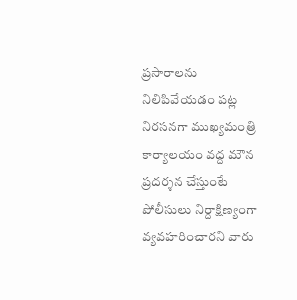ప్రసారాలను నిలిపివేయడం పట్ల నిరసనగా ముఖ్యమంత్రి కార్యాలయం వద్ద మౌన ప్రదర్శన చేస్తుంటే పోలీసులు నిర్దాక్షిణ్యంగా వ్యవహరించారని వారు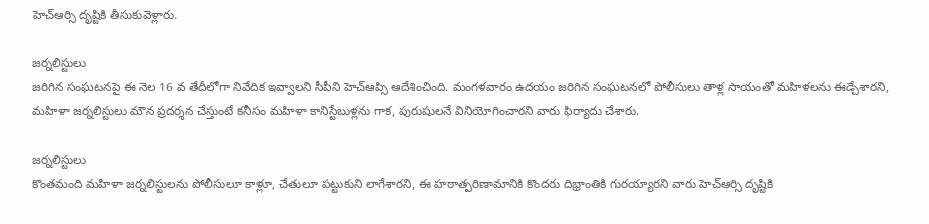హెచ్ఆర్సి దృష్టికి తీసుకువెళ్లారు.

జర్నలిస్టులు
జరిగిన సంఘటనపై ఈ నెల 16 వ తేదీలోగా నివేదిక ఇవ్వాలని సీపీని హెచ్ఆప్సి ఆదేశించింది. మంగళవారం ఉదయం జరిగిన సంఘటనలో పోలీసులు తాళ్ల సాయంతో మహిళలను ఈడ్చేశారని, మహిళా జర్నలిస్టులు మౌన ప్రదర్శన చేస్తుంటే కనీసం మహిళా కానిస్టేబుళ్లను గాక, పురుషులనే వినియోగించారని వారు ఫిర్యాదు చేశారు.

జర్నలిస్టులు
కొంతమంది మహిళా జర్నలిస్టులను పోలీసులూ కాళ్లూ, చేతులూ పట్టుకుని లాగేశారని, ఈ హఠాత్పరిణామానికి కొందరు దిభ్రాంతికి గురయ్యారని వారు హెచ్ఆర్సి దృష్టికి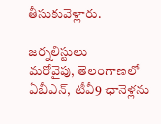తీసుకువెళ్లారు.

జర్నలిస్టులు
మరోవైపు, తెలంగాణలో ఏబీఎన్, టీవీ9 ఛానెళ్లను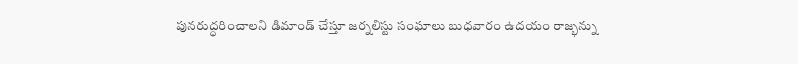పునరుద్ధరించాలని డిమాండ్ చేస్తూ జర్నలిస్టు సంఘాలు బుధవారం ఉదయం రాజ్భన్ను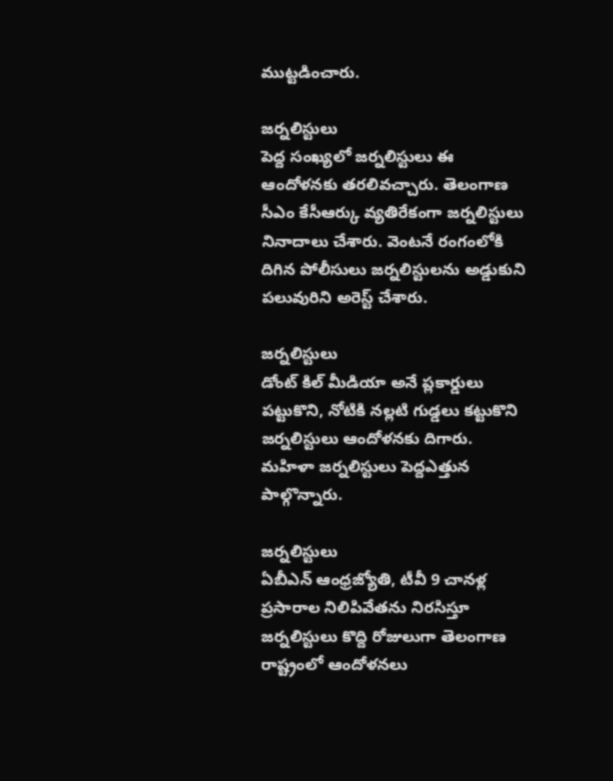ముట్టడించారు.

జర్నలిస్టులు
పెద్ద సంఖ్యలో జర్నలిస్టులు ఈ ఆందోళనకు తరలివచ్చారు. తెలంగాణ సీఎం కేసీఆర్కు వ్యతిరేకంగా జర్నలిస్టులు నినాదాలు చేశారు. వెంటనే రంగంలోకి దిగిన పోలీసులు జర్నలిస్టులను అడ్డుకుని పలువురిని అరెస్ట్ చేశారు.

జర్నలిస్టులు
డోంట్ కిల్ మీడియా అనే ప్లకార్డులు పట్టుకొని, నోటికి నల్లటి గుడ్డలు కట్టుకొని జర్నలిస్టులు ఆందోళనకు దిగారు. మహిళా జర్నలిస్టులు పెద్దఎత్తున పాల్గొన్నారు.

జర్నలిస్టులు
ఏబీఎన్ ఆంధ్రజ్యోతి, టీవీ 9 చానళ్ల ప్రసారాల నిలిపివేతను నిరసిస్తూ జర్నలిస్టులు కొద్ది రోజులుగా తెలంగాణ రాష్ట్రంలో ఆందోళనలు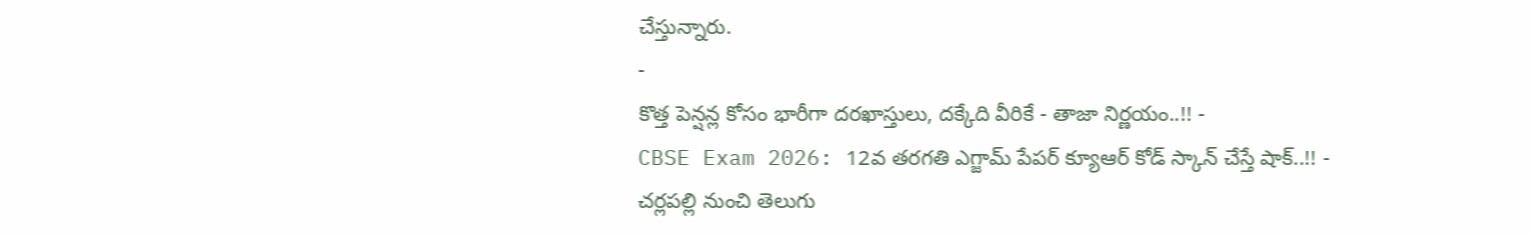చేస్తున్నారు.
-
కొత్త పెన్షన్ల కోసం భారీగా దరఖాస్తులు, దక్కేది వీరికే - తాజా నిర్ణయం..!! -
CBSE Exam 2026: 12వ తరగతి ఎగ్జామ్ పేపర్ క్యూఆర్ కోడ్ స్కాన్ చేస్తే షాక్..!! -
చర్లపల్లి నుంచి తెలుగు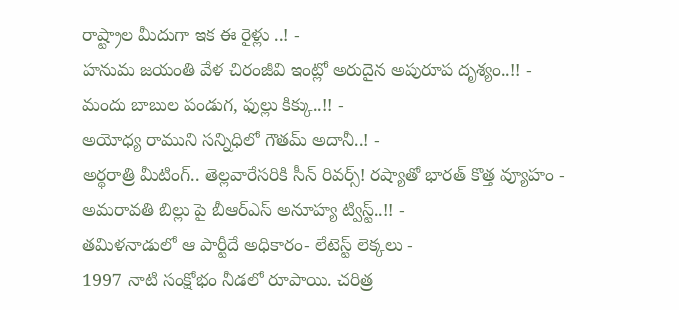రాష్ట్రాల మీదుగా ఇక ఈ రైళ్లు ..! -
హనుమ జయంతి వేళ చిరంజీవి ఇంట్లో అరుదైన అపురూప దృశ్యం..!! -
మందు బాబుల పండుగ, ఫుల్లు కిక్కు..!! -
అయోధ్య రాముని సన్నిధిలో గౌతమ్ అదానీ..! -
అర్థరాత్రి మీటింగ్.. తెల్లవారేసరికి సీన్ రివర్స్! రష్యాతో భారత్ కొత్త వ్యూహం -
అమరావతి బిల్లు పై బీఆర్ఎస్ అనూహ్య ట్విస్ట్..!! -
తమిళనాడులో ఆ పార్టీదే అధికారం- లేటెస్ట్ లెక్కలు -
1997 నాటి సంక్షోభం నీడలో రూపాయి. చరిత్ర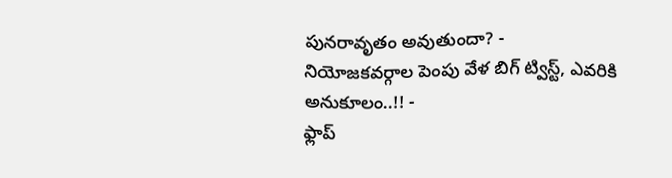పునరావృతం అవుతుందా? -
నియోజకవర్గాల పెంపు వేళ బిగ్ ట్విస్ట్, ఎవరికి అనుకూలం..!! -
ఫ్లాప్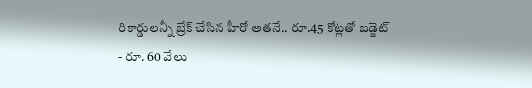రికార్డులన్నీ బ్రేక్ చేసిన హీరో అతనే.. రూ.45 కోట్లతో బడ్జెట్ - రూ. 60 వేలు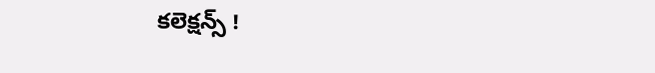కలెక్షన్స్ !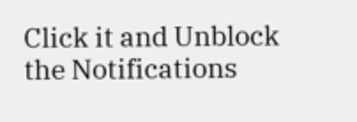Click it and Unblock the Notifications